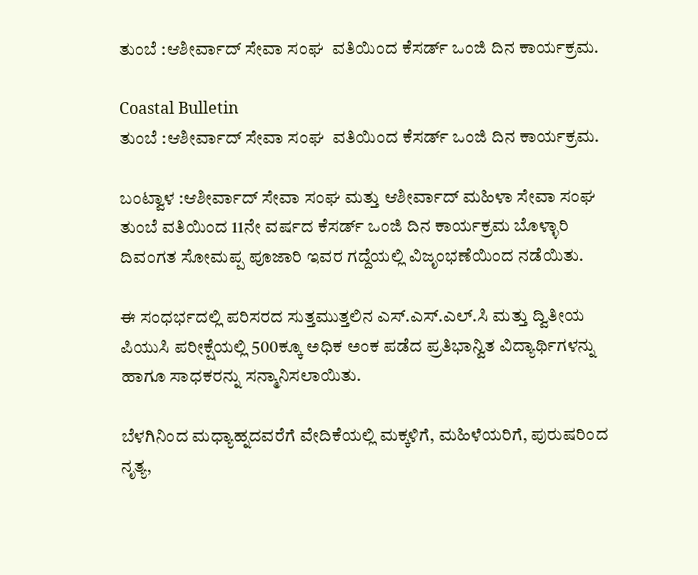ತುಂಬೆ :ಆಶೀರ್ವಾದ್ ಸೇವಾ ಸಂಘ  ವತಿಯಿಂದ ಕೆಸರ್ಡ್ ಒಂಜಿ ದಿನ ಕಾರ್ಯಕ್ರಮ.

Coastal Bulletin
ತುಂಬೆ :ಆಶೀರ್ವಾದ್ ಸೇವಾ ಸಂಘ  ವತಿಯಿಂದ ಕೆಸರ್ಡ್ ಒಂಜಿ ದಿನ ಕಾರ್ಯಕ್ರಮ.

ಬಂಟ್ವಾಳ :ಆಶೀರ್ವಾದ್ ಸೇವಾ ಸಂಘ ಮತ್ತು ಆಶೀರ್ವಾದ್ ಮಹಿಳಾ ಸೇವಾ ಸಂಘ ತುಂಬೆ ವತಿಯಿಂದ 11ನೇ ವರ್ಷದ ಕೆಸರ್ಡ್ ಒಂಜಿ ದಿನ ಕಾರ್ಯಕ್ರಮ ಬೊಳ್ಳಾರಿ ದಿವಂಗತ ಸೋಮಪ್ಪ ಪೂಜಾರಿ ಇವರ ಗದ್ದೆಯಲ್ಲಿ ವಿಜೃಂಭಣೆಯಿಂದ ನಡೆಯಿತು.

ಈ ಸಂಧರ್ಭದಲ್ಲಿ ಪರಿಸರದ ಸುತ್ತಮುತ್ತಲಿನ ಎಸ್.ಎಸ್.ಎಲ್.ಸಿ ಮತ್ತು ದ್ವಿತೀಯ ಪಿಯುಸಿ ಪರೀಕ್ಷೆಯಲ್ಲಿ 500ಕ್ಕೂ ಅಧಿಕ ಅಂಕ ಪಡೆದ ಪ್ರತಿಭಾನ್ವಿತ ವಿದ್ಯಾರ್ಥಿಗಳನ್ನು ಹಾಗೂ ಸಾಧಕರನ್ನು ಸನ್ಮಾನಿಸಲಾಯಿತು.

ಬೆಳಗಿನಿಂದ ಮಧ್ಯಾಹ್ನದವರೆಗೆ ವೇದಿಕೆಯಲ್ಲಿ ಮಕ್ಕಳಿಗೆ, ಮಹಿಳೆಯರಿಗೆ, ಪುರುಷರಿಂದ ನೃತ್ಯ,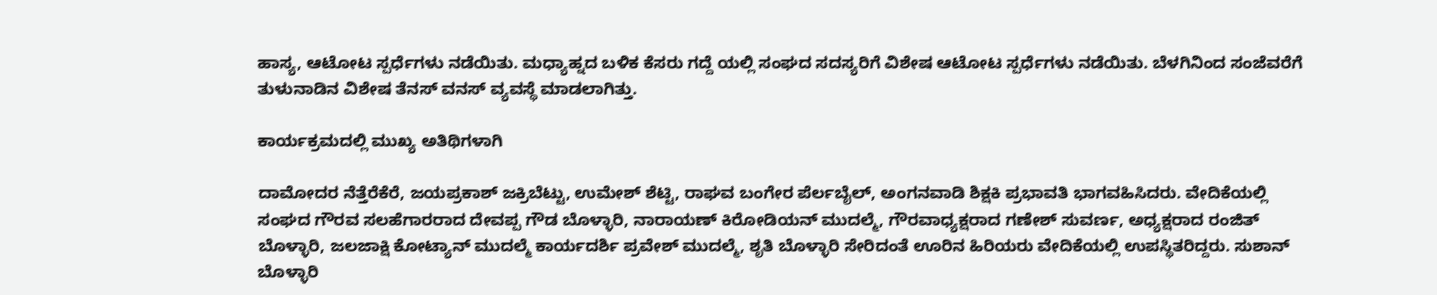ಹಾಸ್ಯ, ಆಟೋಟ ಸ್ಪರ್ಧೆಗಳು ನಡೆಯಿತು. ಮಧ್ಯಾಹ್ನದ ಬಳಿಕ ಕೆಸರು ಗದ್ದೆ ಯಲ್ಲಿ ಸಂಘದ ಸದಸ್ಯರಿಗೆ ವಿಶೇಷ ಆಟೋಟ ಸ್ಪರ್ಧೆಗಳು ನಡೆಯಿತು. ಬೆಳಗಿನಿಂದ ಸಂಜೆವರೆಗೆ ತುಳುನಾಡಿನ ವಿಶೇಷ ತೆನಸ್ ವನಸ್ ವ್ಯವಸ್ಥೆ ಮಾಡಲಾಗಿತ್ತು.

ಕಾರ್ಯಕ್ರಮದಲ್ಲಿ ಮುಖ್ಯ ಅತಿಥಿಗಳಾಗಿ

ದಾಮೋದರ ನೆತ್ತೆರೆಕೆರೆ, ಜಯಪ್ರಕಾಶ್ ಜಕ್ರಿಬೆಟ್ಟು, ಉಮೇಶ್ ಶೆಟ್ಟಿ, ರಾಘವ ಬಂಗೇರ ಪೆರ್ಲಬೈಲ್, ಅಂಗನವಾಡಿ ಶಿಕ್ಷಕಿ ಪ್ರಭಾವತಿ ಭಾಗವಹಿಸಿದರು. ವೇದಿಕೆಯಲ್ಲಿ ಸಂಘದ ಗೌರವ ಸಲಹೆಗಾರರಾದ ದೇವಪ್ಪ ಗೌಡ ಬೊಳ್ಳಾರಿ, ನಾರಾಯಣ್ ಕಿರೋಡಿಯನ್ ಮುದಲ್ಮೆ, ಗೌರವಾಧ್ಯಕ್ಷರಾದ ಗಣೇಶ್ ಸುವರ್ಣ, ಅಧ್ಯಕ್ಷರಾದ ರಂಜಿತ್ ಬೊಳ್ಳಾರಿ, ಜಲಜಾಕ್ಷಿ ಕೋಟ್ಯಾನ್ ಮುದಲ್ಮೆ ಕಾರ್ಯದರ್ಶಿ ಪ್ರವೇಶ್ ಮುದಲ್ಮೆ, ಶೃತಿ ಬೊಳ್ಳಾರಿ ಸೇರಿದಂತೆ ಊರಿನ ಹಿರಿಯರು ವೇದಿಕೆಯಲ್ಲಿ ಉಪಸ್ಥಿತರಿದ್ದರು. ಸುಶಾನ್ ಬೊಳ್ಳಾರಿ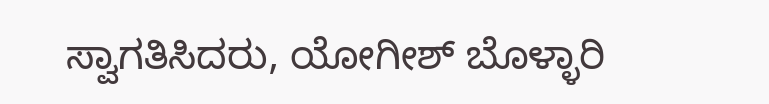ಸ್ವಾಗತಿಸಿದರು, ಯೋಗೀಶ್ ಬೊಳ್ಳಾರಿ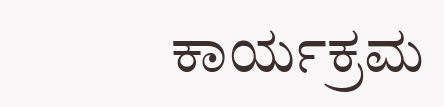ಕಾರ್ಯಕ್ರಮ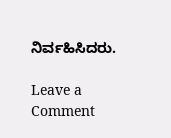ನಿರ್ವಹಿಸಿದರು.

Leave a Comment